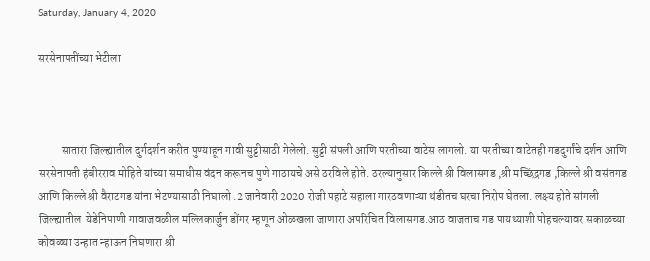Saturday, January 4, 2020

सरसेनापतींच्या भेटीला



          सातारा जिल्ह्यातील दुर्गदर्शन करीत पुण्याहून गावी सुट्टीसाठी गेलेलो. सुट्टी संपली आणि परतीच्या वाटेस लागलो. या परतीच्या वाटेतही गडदुर्गांचे दर्शन आणि सरसेनापती हंबीरराव मोहिते यांच्या समाधीस वंदन करूनच पुणे गाठायचे असे ठरविले होते. ठरल्यानुसार किल्ले श्री विलासगड ,श्री मच्छिंद्रगड ,किल्ले श्री वसंतगड आणि किल्ले श्री वैराटगड यांना भेटण्यासाठी निघालो .2 जानेवारी 2020 रोजी पहाटे सहाला गारठवणाऱ्या थंडीतच घरचा निरोप घेतला. लक्ष्य होते सांगली जिल्ह्यातील  येडेनिपाणी गावाजवळील मल्लिकार्जुन डोंगर म्हणून ओळखला जाणारा अपरिचित विलासगड.आठ वाजताच गड पायथ्याशी पोहचल्यावर सकाळच्या कोवळ्या उन्हात न्हाऊन निघणारा श्री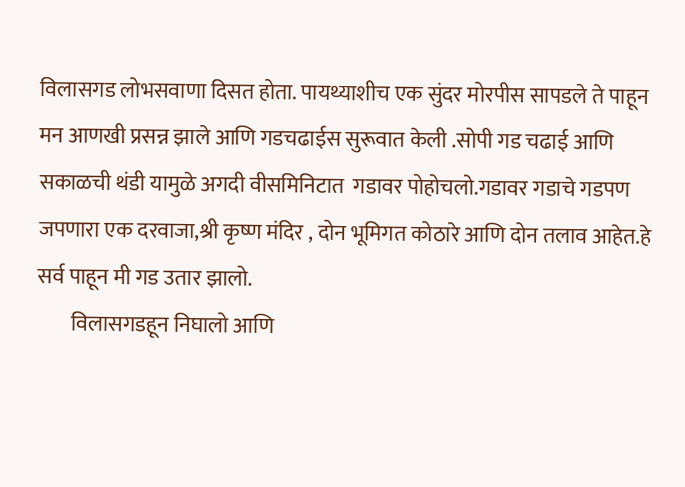विलासगड लोभसवाणा दिसत होता. पायथ्याशीच एक सुंदर मोरपीस सापडले ते पाहून मन आणखी प्रसन्न झाले आणि गडचढाईस सुरूवात केली .सोपी गड चढाई आणि सकाळची थंडी यामुळे अगदी वीसमिनिटात  गडावर पोहोचलो.गडावर गडाचे गडपण जपणारा एक दरवाजा,श्री कृष्ण मंदिर , दोन भूमिगत कोठारे आणि दोन तलाव आहेत.हे सर्व पाहून मी गड उतार झालो.
        विलासगडहून निघालो आणि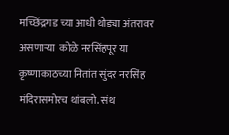मच्छिंद्रगड च्या आधी थोड्या अंतरावर असणाऱ्या  कोळे नरसिंहपूर या कृष्णाकाठच्या नितांत सुंदर नरसिंह मंदिरासमोरच थांबलो. संथ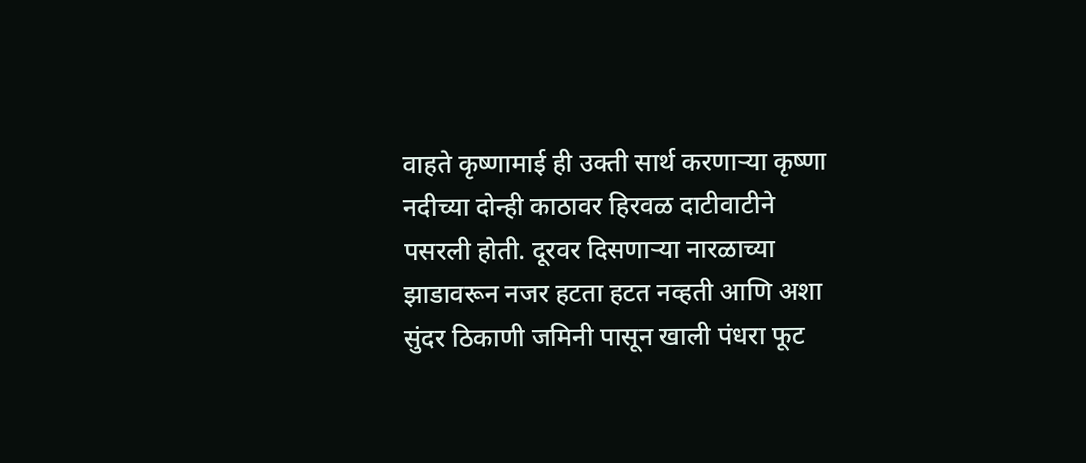वाहते कृष्णामाई ही उक्ती सार्थ करणाऱ्या कृष्णा नदीच्या दोन्ही काठावर हिरवळ दाटीवाटीने पसरली होती. दूरवर दिसणाऱ्या नारळाच्या झाडावरून नजर हटता हटत नव्हती आणि अशा सुंदर ठिकाणी जमिनी पासून खाली पंधरा फूट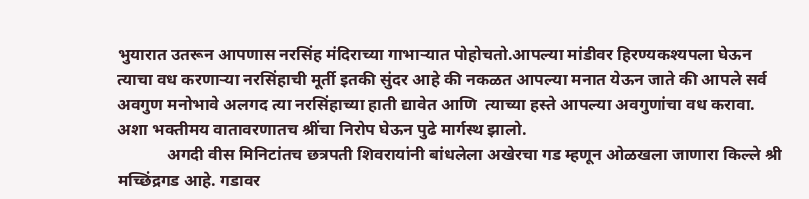भुयारात उतरून आपणास नरसिंह मंदिराच्या गाभाऱ्यात पोहोचतो.आपल्या मांडीवर हिरण्यकश्यपला घेऊन त्याचा वध करणाऱ्या नरसिंहाची मूर्ती इतकी सुंदर आहे की नकळत आपल्या मनात येऊन जाते की आपले सर्व अवगुण मनोभावे अलगद त्या नरसिंहाच्या हाती द्यावेत आणि  त्याच्या हस्ते आपल्या अवगुणांचा वध करावा. अशा भक्तीमय वातावरणातच श्रींचा निरोप घेऊन पुढे मार्गस्थ झालो.
            अगदी वीस मिनिटांतच छत्रपती शिवरायांनी बांधलेला अखेरचा गड म्हणून ओळखला जाणारा किल्ले श्री मच्छिंद्रगड आहे. गडावर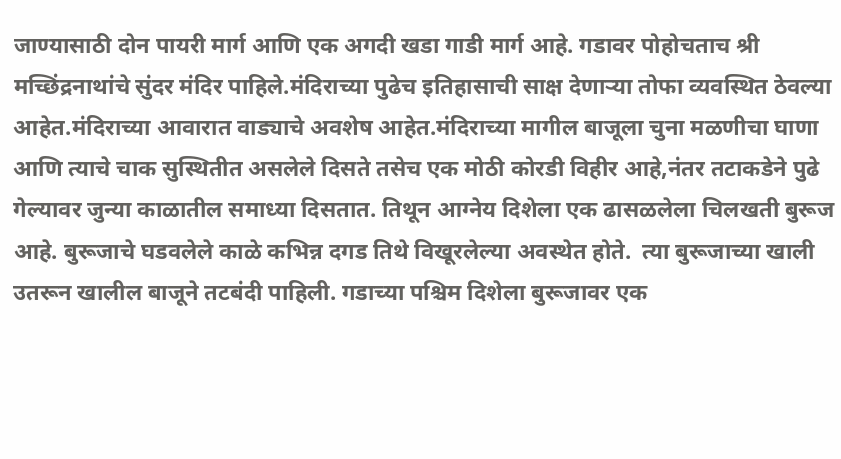जाण्यासाठी दोन पायरी मार्ग आणि एक अगदी खडा गाडी मार्ग आहे. गडावर पोहोचताच श्री मच्छिंद्रनाथांचे सुंदर मंदिर पाहिले.मंदिराच्या पुढेच इतिहासाची साक्ष देणाऱ्या तोफा व्यवस्थित ठेवल्या आहेत.मंदिराच्या आवारात वाड्याचे अवशेष आहेत.मंदिराच्या मागील बाजूला चुना मळणीचा घाणा आणि त्याचे चाक सुस्थितीत असलेले दिसते तसेच एक मोठी कोरडी विहीर आहे,नंतर तटाकडेने पुढे गेल्यावर जुन्या काळातील समाध्या दिसतात. तिथून आग्नेय दिशेला एक ढासळलेला चिलखती बुरूज आहे. बुरूजाचे घडवलेले काळे कभिन्न दगड तिथे विखूरलेल्या अवस्थेत होते.  त्या बुरूजाच्या खाली उतरून खालील बाजूने तटबंदी पाहिली. गडाच्या पश्चिम दिशेला बुरूजावर एक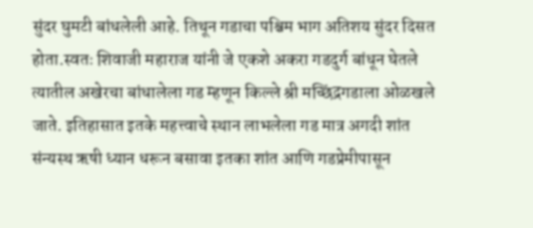सुंदर घुमटी बांधलेली आहे. तिथून गडाचा पश्चिम भाग अतिशय सुंदर दिसत होता.स्वतः शिवाजी महाराज यांनी जे एकशे अकरा गडदुर्ग बांधून घेतले त्यातील अखेरचा बांधालेला गड म्हणून किल्ले श्री मच्छिंद्रगडाला ओळखले जाते. इतिहासात इतके महत्त्वाचे स्थान लाभलेला गड मात्र अगदी शांत संन्यस्थ ऋषी ध्यान धरून बसावा इतका शांत आणि गडप्रेमीपासून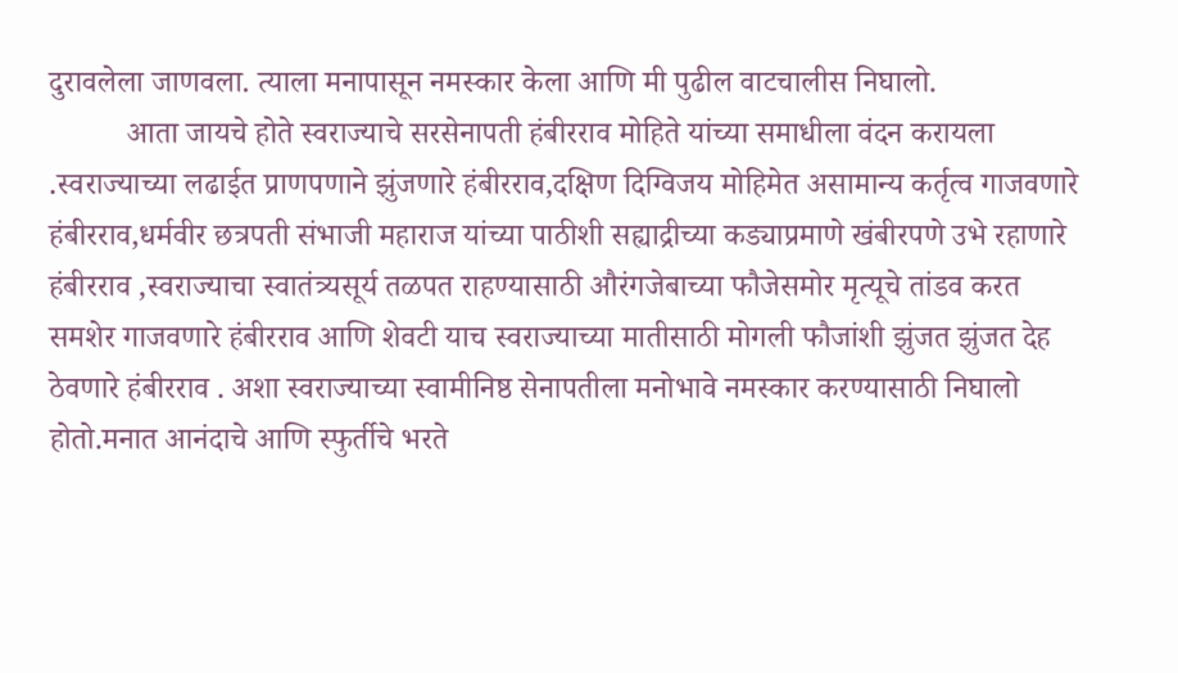दुरावलेला जाणवला. त्याला मनापासून नमस्कार केला आणि मी पुढील वाटचालीस निघालो.
          आता जायचे होते स्वराज्याचे सरसेनापती हंबीरराव मोहिते यांच्या समाधीला वंदन करायला .स्वराज्याच्या लढाईत प्राणपणाने झुंजणारे हंबीरराव,दक्षिण दिग्विजय मोहिमेत असामान्य कर्तृत्व गाजवणारे हंबीरराव,धर्मवीर छत्रपती संभाजी महाराज यांच्या पाठीशी सह्याद्रीच्या कड्याप्रमाणे खंबीरपणे उभे रहाणारे हंबीरराव ,स्वराज्याचा स्वातंत्र्यसूर्य तळपत राहण्यासाठी औरंगजेबाच्या फौजेसमोर मृत्यूचे तांडव करत समशेर गाजवणारे हंबीरराव आणि शेवटी याच स्वराज्याच्या मातीसाठी मोगली फौजांशी झुंजत झुंजत देह ठेवणारे हंबीरराव . अशा स्वराज्याच्या स्वामीनिष्ठ सेनापतीला मनोभावे नमस्कार करण्यासाठी निघालो होतो.मनात आनंदाचे आणि स्फुर्तीचे भरते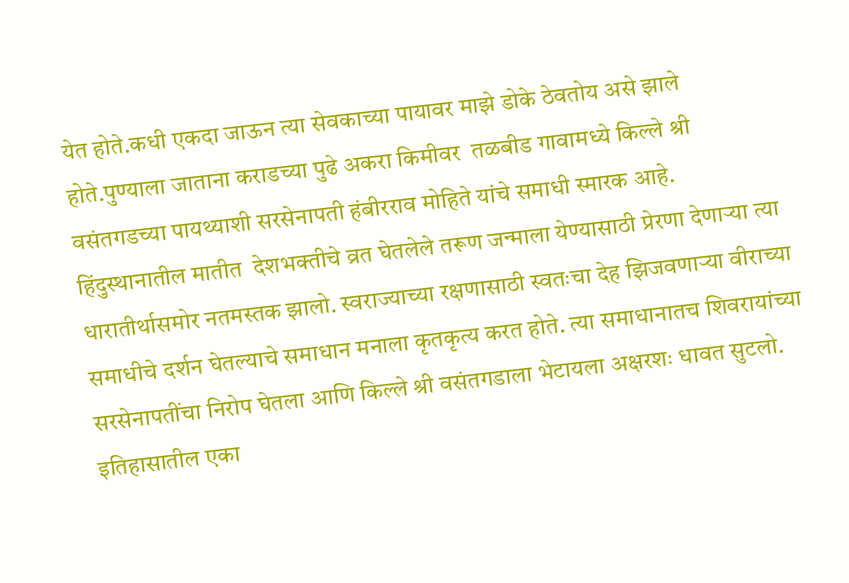येत होते.कधी एकदा जाऊन त्या सेवकाच्या पायावर माझे डोके ठेवतोय असे झाले होते.पुण्याला जाताना कराडच्या पुढे अकरा किमीवर  तळबीड गावामध्ये किल्ले श्री वसंतगडच्या पायथ्याशी सरसेनापती हंबीरराव मोहिते यांचे समाधी स्मारक आहे. हिंदुस्थानातील मातीत  देशभक्तीचे व्रत घेतलेले तरूण जन्माला येण्यासाठी प्रेरणा देणाऱ्या त्या धारातीर्थासमोर नतमस्तक झालो. स्वराज्याच्या रक्षणासाठी स्वतःचा देह झिजवणाऱ्या वीराच्या समाधीचे दर्शन घेतल्याचे समाधान मनाला कृतकृत्य करत होते. त्या समाधानातच शिवरायांच्या सरसेनापतींचा निरोप घेतला आणि किल्ले श्री वसंतगडाला भेटायला अक्षरशः धावत सुटलो. इतिहासातील एका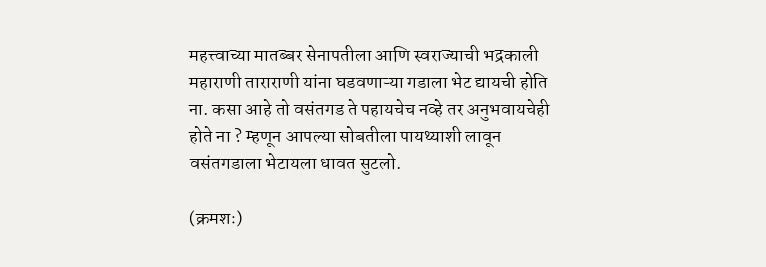महत्त्वाच्या मातब्बर सेनापतीला आणि स्वराज्याची भद्रकाली महाराणी ताराराणी यांना घडवणाऱ्या गडाला भेट द्यायची होति ना. कसा आहे तो वसंतगड ते पहायचेच नव्हे तर अनुभवायचेही होते ना ? म्हणून आपल्या सोबतीला पायथ्याशी लावून वसंतगडाला भेटायला धावत सुटलो.

(क्रमशः)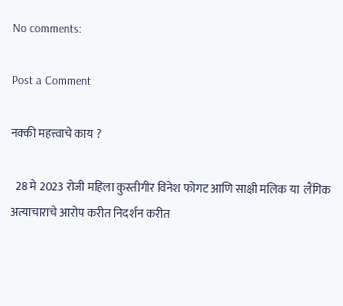No comments:

Post a Comment

नक्की महत्त्वाचे काय ?

  28 मे 2023 रोजी महिला कुस्तीगीर विनेश फोगट आणि साक्षी मलिक या  लैंगिक अत्याचाराचे आरोप करीत निदर्शन करीत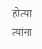होत्या त्यांना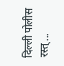दिल्ली पोलीस रस्त्...